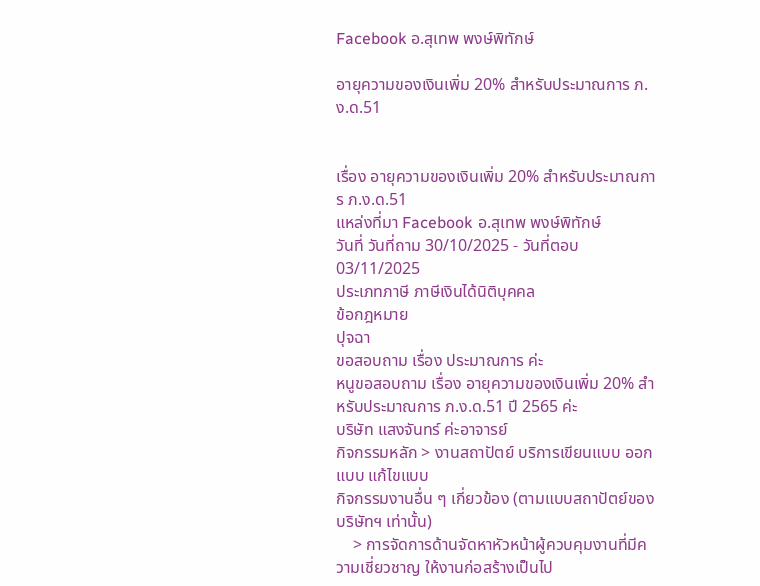Facebook อ.สุเทพ พงษ์พิทักษ์

อายุความของเงินเพิ่ม 20% สำหรับประมาณการ ภ.ง.ด.51


เรื่อง อายุความของเงินเพิ่ม 20% สำหรับประมาณการ ภ.ง.ด.51
แหล่งที่มา Facebook อ.สุเทพ พงษ์พิทักษ์
วันที่ วันที่ถาม 30/10/2025 - วันที่ตอบ 03/11/2025
ประเภทภาษี ภาษีเงินได้นิติบุคคล
ข้อกฎหมาย
ปุจฉา
ขอสอบถาม เรื่อง ประมาณการ ค่ะ
หนูขอสอบถาม เรื่อง อายุความของเงินเพิ่ม 20% สำหรับประมาณการ ภ.ง.ด.51 ปี 2565 ค่ะ
บริษัท แสงจันทร์ ค่ะอาจารย์
กิจกรรมหลัก > งานสถาปัตย์ บริการเขียนแบบ ออกแบบ แก้ไขแบบ
กิจกรรมงานอื่น ๆ เกี่ยวข้อง (ตามแบบสถาปัตย์ของบริษัทฯ เท่านั้น)
    > การจัดการด้านจัดหาหัวหน้าผู้ควบคุมงานที่มีความเชี่ยวชาญ ให้งานก่อสร้างเป็นไป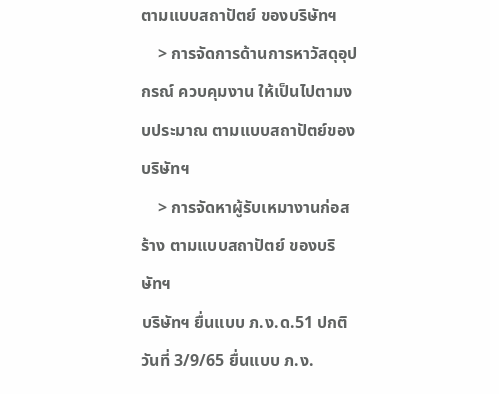ตามแบบสถาปัตย์ ของบริษัทฯ
    > การจัดการด้านการหาวัสดุอุปกรณ์ ควบคุมงาน ให้เป็นไปตามงบประมาณ ตามแบบสถาปัตย์ของบริษัทฯ
    > การจัดหาผู้รับเหมางานก่อสร้าง ตามแบบสถาปัตย์ ของบริษัทฯ
บริษัทฯ ยื่นแบบ ภ.ง.ด.51 ปกติวันที่ 3/9/65 ยื่นแบบ ภ.ง.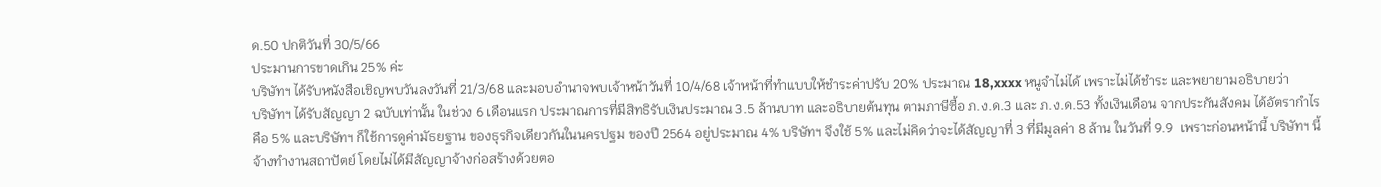ด.50 ปกติวันที่ 30/5/66
ประมานการขาดเกิน 25% ค่ะ
บริษัทฯ ได้รับหนังสือเชิญพบวันลงวันที่ 21/3/68 และมอบอำนาจพบเจ้าหน้าวันที่ 10/4/68 เจ้าหน้าที่ทำแบบให้ชำระค่าปรับ 20% ประมาณ 18,xxxx หนูจำไม่ได้ เพราะไม่ได้ชำระ และพยายามอธิบายว่า
บริษัทฯ ได้รับสัญญา 2 ฉบับเท่านั้น ในช่วง 6 เดือนแรก ประมาณการที่มีสิทธิรับเงินประมาณ 3.5 ล้านบาท และอธิบายต้นทุน ตามภาษีซื้อ ภ.ง.ด.3 และ ภ.ง.ด.53 ทั้งเงินเดือน จากประกันสังคม ได้อัตรากำไร คือ 5% และบริษัทฯ ก็ใช้การดูค่ามัธยฐาน ของธุรกิจเดียวกันในนครปฐม ของปี 2564 อยู่ประมาณ 4% บริษัทฯ จึงใช้ 5% และไม่คิดว่าจะได้สัญญาที่ 3 ที่มีมูลค่า 8 ล้าน ในวันที่ 9.9  เพราะก่อนหน้านี้ บริษัทฯ นี้จ้างทำงานสถาปัตย์ โดยไม่ได้มีสัญญาจ้างก่อสร้างด้วยตอ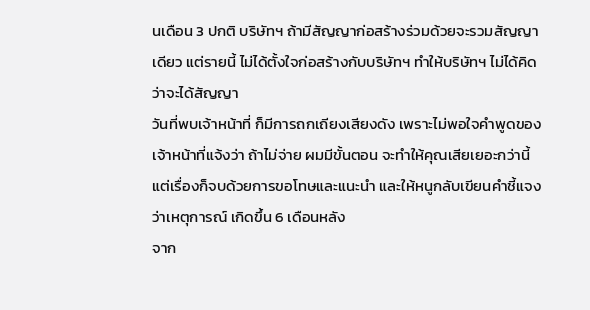นเดือน 3 ปกติ บริษัทฯ ถ้ามีสัญญาก่อสร้างร่วมด้วยจะรวมสัญญาเดียว แต่รายนี้ ไม่ได้ตั้งใจก่อสร้างกับบริษัทฯ ทำให้บริษัทฯ ไม่ได้คิดว่าจะได้สัญญา
วันที่พบเจ้าหน้าที่ ก็มีการถกเถียงเสียงดัง เพราะไม่พอใจคำพูดของเจ้าหน้าที่แจ้งว่า ถ้าไม่จ่าย ผมมีขั้นตอน จะทำให้คุณเสียเยอะกว่านี้ แต่เรื่องก็จบด้วยการขอโทษและแนะนำ และให้หนูกลับเขียนคำชี้แจง ว่าเหตุการณ์ เกิดขึ้น 6 เดือนหลัง
จาก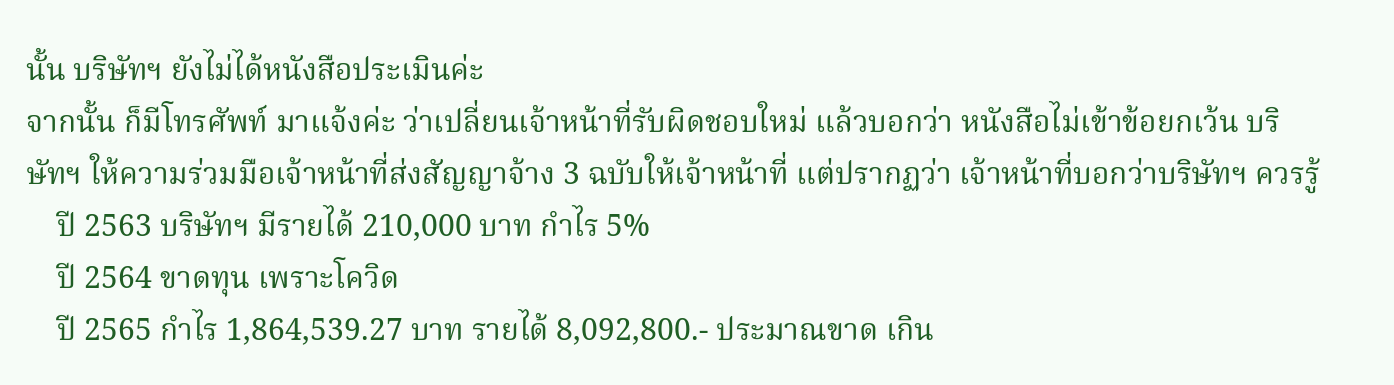นั้น บริษัทฯ ยังไม่ได้หนังสือประเมินค่ะ
จากนั้น ก็มีโทรศัพท์ มาแจ้งค่ะ ว่าเปลี่ยนเจ้าหน้าที่รับผิดชอบใหม่ แล้วบอกว่า หนังสือไม่เข้าข้อยกเว้น บริษัทฯ ให้ความร่วมมือเจ้าหน้าที่ส่งสัญญาจ้าง 3 ฉบับให้เจ้าหน้าที่ แต่ปรากฏว่า เจ้าหน้าที่บอกว่าบริษัทฯ ควรรู้
    ปี 2563 บริษัทฯ มีรายได้ 210,000 บาท กำไร 5%
    ปี 2564 ขาดทุน เพราะโควิด
    ปี 2565 กำไร 1,864,539.27 บาท รายได้ 8,092,800.- ประมาณขาด เกิน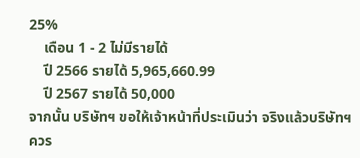25%
    เดือน 1 - 2 ไม่มีรายได้
    ปี 2566 รายได้ 5,965,660.99
    ปี 2567 รายได้ 50,000
จากนั้น บริษัทฯ ขอให้เจ้าหน้าที่ประเมินว่า จริงแล้วบริษัทฯ ควร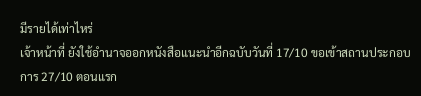มีรายได้เท่าไหร่
เจ้าหน้าที่ ยังใช้อำนาจออกหนังสือแนะนำอีกฉบับวันที่ 17/10 ขอเข้าสถานประกอบการ 27/10 ตอนแรก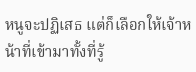หนูจะปฏิเสธ แต่ก็เลือกให้เจ้าหน้าที่เข้ามาทั้งที่รู้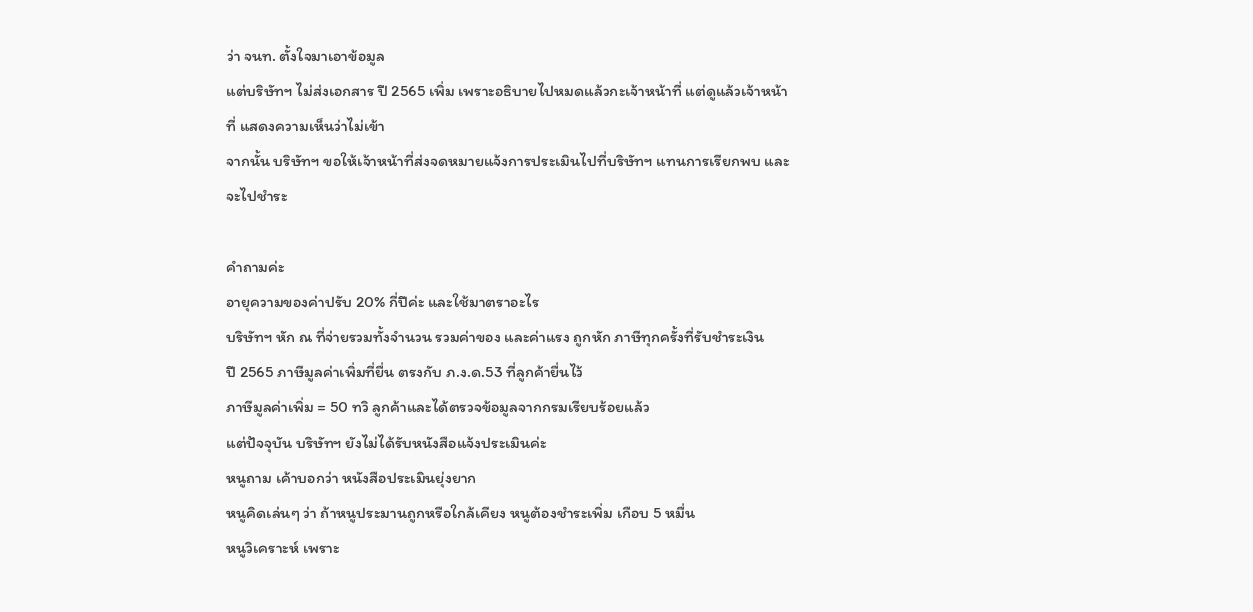ว่า จนท. ตั้งใจมาเอาข้อมูล
แต่บริษัทฯ ไม่ส่งเอกสาร ปี 2565 เพิ่ม เพราะอธิบายไปหมดแล้วกะเจ้าหน้าที่ แต่ดูแล้วเจ้าหน้าที่ แสดงความเห็นว่าไม่เข้า
จากนั้น บริษัทฯ ขอให้เจ้าหน้าที่ส่งจดหมายแจ้งการประเมินไปที่บริษัทฯ แทนการเรียกพบ และจะไปชำระ

คำถามค่ะ
อายุความของค่าปรับ 20% กี่ปีค่ะ และใช้มาตราอะไร
บริษัทฯ หัก ณ ที่จ่ายรวมทั้งจำนวน รวมค่าของ และค่าแรง ถูกหัก ภาษีทุกครั้งที่รับชำระเงิน
ปี 2565 ภาษีมูลค่าเพิ่มที่ยื่น ตรงกับ ภ.ง.ด.53 ที่ลูกค้ายื่นไว้
ภาษีมูลค่าเพิ่ม = 50 ทวิ ลูกค้าและได้ตรวจข้อมูลจากกรมเรียบร้อยแล้ว
แต่ปัจจุบัน บริษัทฯ ยังไม่ได้รับหนังสือแจ้งประเมินค่ะ
หนูถาม เค้าบอกว่า หนังสือประเมินยุ่งยาก
หนูคิดเล่นๆ ว่า ถ้าหนูประมานถูกหรือใกล้เคียง หนูต้องชำระเพิ่ม เกือบ 5 หมื่น
หนูวิเคราะห์ เพราะ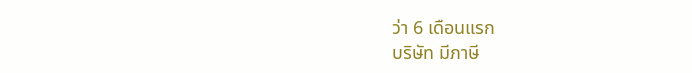ว่า 6 เดือนแรก
บริษัท มีภาษี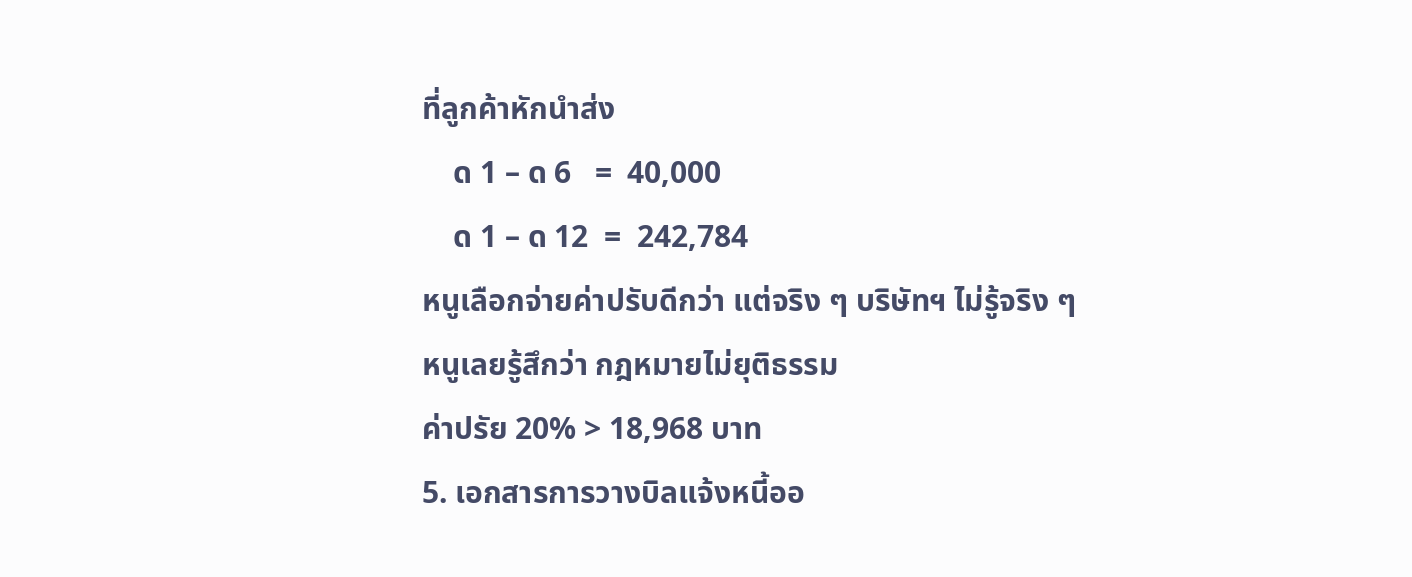ที่ลูกค้าหักนำส่ง
    ด 1 – ด 6   =  40,000
    ด 1 – ด 12  =  242,784
หนูเลือกจ่ายค่าปรับดีกว่า แต่จริง ๆ บริษัทฯ ไม่รู้จริง ๆ
หนูเลยรู้สึกว่า กฎหมายไม่ยุติธรรม
ค่าปรัย 20% > 18,968 บาท
5. เอกสารการวางบิลแจ้งหนี้ออ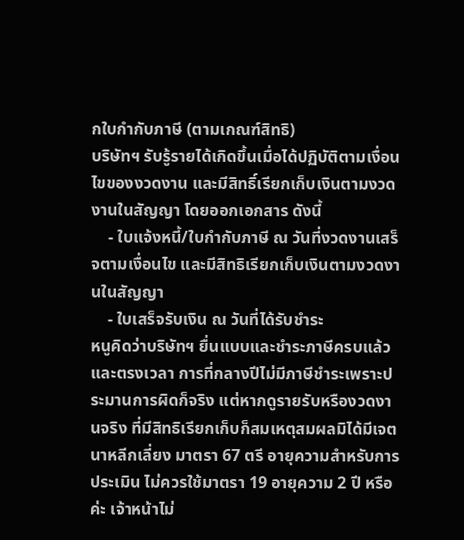กใบกำกับภาษี (ตามเกณฑ์สิทธิ)
บริษัทฯ รับรู้รายได้เกิดขึ้นเมื่อได้ปฏิบัติตามเงื่อนไขของงวดงาน และมีสิทธิ์เรียกเก็บเงินตามงวดงานในสัญญา โดยออกเอกสาร ดังนี้
    - ใบแจ้งหนี้/ใบกำกับภาษี ณ วันที่งวดงานเสร็จตามเงื่อนไข และมีสิทธิเรียกเก็บเงินตามงวดงานในสัญญา
    - ใบเสร็จรับเงิน ณ วันที่ได้รับชำระ
หนูคิดว่าบริษัทฯ ยื่นแบบและชำระภาษีครบแล้ว และตรงเวลา การที่กลางปีไม่มีภาษีชำระเพราะประมานการผิดก็จริง แต่หากดูรายรับหรืองวดงานจริง ที่มีสิทธิเรียกเก็บก็สมเหตุสมผลมิได้มีเจตนาหลีกเลี่ยง มาตรา 67 ตรี อายุความสำหรับการประเมิน ไม่ควรใช้มาตรา 19 อายุความ 2 ปี หรือค่ะ เจ้าหน้าไม่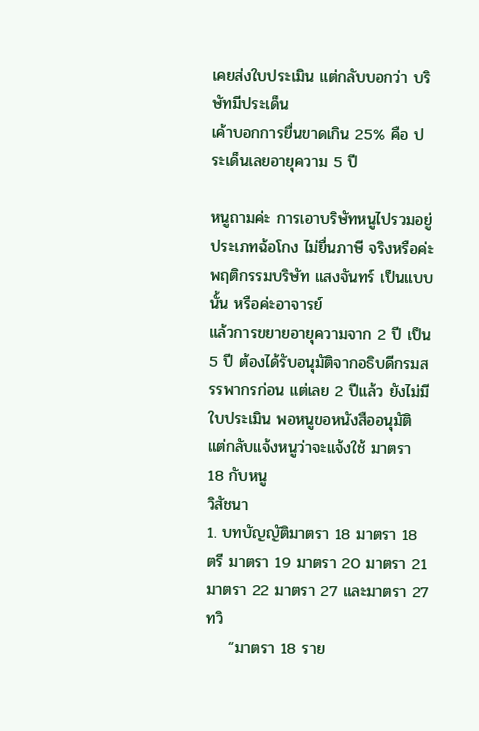เคยส่งใบประเมิน แต่กลับบอกว่า บริษัทมีประเด็น
เค้าบอกการยื่นขาดเกิน 25% คือ ประเด็นเลยอายุความ 5 ปี

หนูถามค่ะ การเอาบริษัทหนูไปรวมอยู่ประเภทฉ้อโกง ไม่ยื่นภาษี จริงหรือค่ะ พฤติกรรมบริษัท แสงจันทร์ เป็นแบบนั้น หรือค่ะอาจารย์
แล้วการขยายอายุความจาก 2 ปี เป็น 5 ปี ต้องได้รับอนุมัติจากอธิบดีกรมสรรพากรก่อน แต่เลย 2 ปีแล้ว ยังไม่มีใบประเมิน พอหนูขอหนังสืออนุมัติ แต่กลับแจ้งหนูว่าจะแจ้งใช้ มาตรา 18 กับหนู
วิสัชนา
1. บทบัญญัติมาตรา 18 มาตรา 18 ตรี มาตรา 19 มาตรา 20 มาตรา 21 มาตรา 22 มาตรา 27 และมาตรา 27 ทวิ
    “มาตรา 18 ราย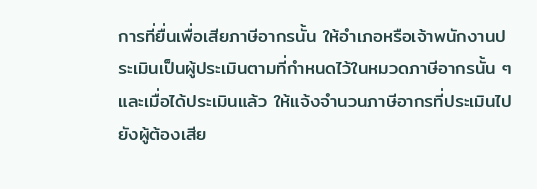การที่ยื่นเพื่อเสียภาษีอากรนั้น ให้อำเภอหรือเจ้าพนักงานประเมินเป็นผู้ประเมินตามที่กำหนดไว้ในหมวดภาษีอากรนั้น ๆ และเมื่อได้ประเมินแล้ว ให้แจ้งจำนวนภาษีอากรที่ประเมินไปยังผู้ต้องเสีย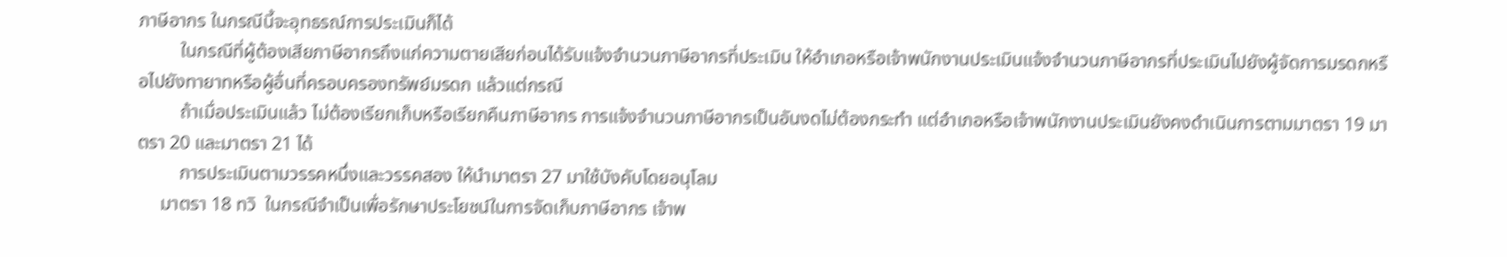ภาษีอากร ในกรณีนี้จะอุทธรณ์การประเมินก็ได้
         ในกรณีที่ผู้ต้องเสียภาษีอากรถึงแก่ความตายเสียก่อนได้รับแจ้งจำนวนภาษีอากรที่ประเมิน ให้อำเภอหรือเจ้าพนักงานประเมินแจ้งจำนวนภาษีอากรที่ประเมินไปยังผู้จัดการมรดกหรือไปยังทายาทหรือผู้อื่นที่ครอบครองทรัพย์มรดก แล้วแต่กรณี
         ถ้าเมื่อประเมินแล้ว ไม่ต้องเรียกเก็บหรือเรียกคืนภาษีอากร การแจ้งจำนวนภาษีอากรเป็นอันงดไม่ต้องกระทำ แต่อำเภอหรือเจ้าพนักงานประเมินยังคงดำเนินการตามมาตรา 19 มาตรา 20 และมาตรา 21 ได้
         การประเมินตามวรรคหนึ่งและวรรคสอง ให้นำมาตรา 27 มาใช้บังคับโดยอนุโลม
     มาตรา 18 ทวิ  ในกรณีจำเป็นเพื่อรักษาประโยชน์ในการจัดเก็บภาษีอากร เจ้าพ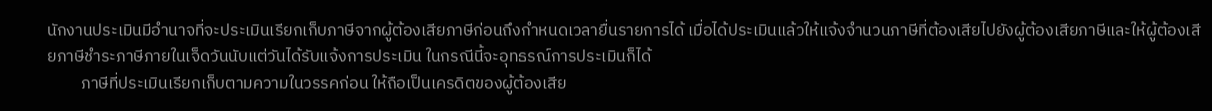นักงานประเมินมีอำนาจที่จะประเมินเรียกเก็บภาษีจากผู้ต้องเสียภาษีก่อนถึงกำหนดเวลายื่นรายการได้ เมื่อได้ประเมินแล้วให้แจ้งจำนวนภาษีที่ต้องเสียไปยังผู้ต้องเสียภาษีและให้ผู้ต้องเสียภาษีชำระภาษีภายในเจ็ดวันนับแต่วันได้รับแจ้งการประเมิน ในกรณีนี้จะอุทธรณ์การประเมินก็ได้
         ภาษีที่ประเมินเรียกเก็บตามความในวรรคก่อน ให้ถือเป็นเครดิตของผู้ต้องเสีย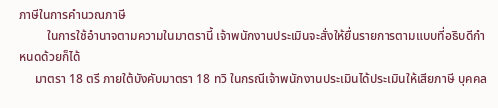ภาษีในการคำนวณภาษี
         ในการใช้อำนาจตามความในมาตรานี้ เจ้าพนักงานประเมินจะสั่งให้ยื่นรายการตามแบบที่อธิบดีกำหนดด้วยก็ได้
     มาตรา 18 ตรี ภายใต้บังคับมาตรา 18 ทวิ ในกรณีเจ้าพนักงานประเมินได้ประเมินให้เสียภาษี บุคคล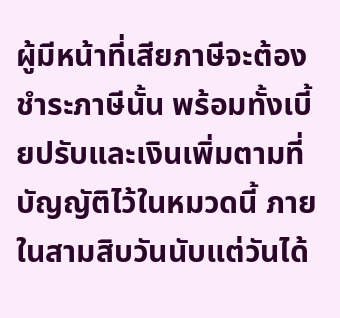ผู้มีหน้าที่เสียภาษีจะต้องชำระภาษีนั้น พร้อมทั้งเบี้ยปรับและเงินเพิ่มตามที่บัญญัติไว้ในหมวดนี้ ภายในสามสิบวันนับแต่วันได้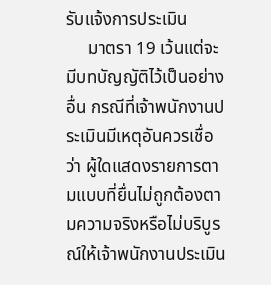รับแจ้งการประเมิน
     มาตรา 19 เว้นแต่จะมีบทบัญญัติไว้เป็นอย่างอื่น กรณีที่เจ้าพนักงานประเมินมีเหตุอันควรเชื่อว่า ผู้ใดแสดงรายการตามแบบที่ยื่นไม่ถูกต้องตามความจริงหรือไม่บริบูรณ์ให้เจ้าพนักงานประเมิน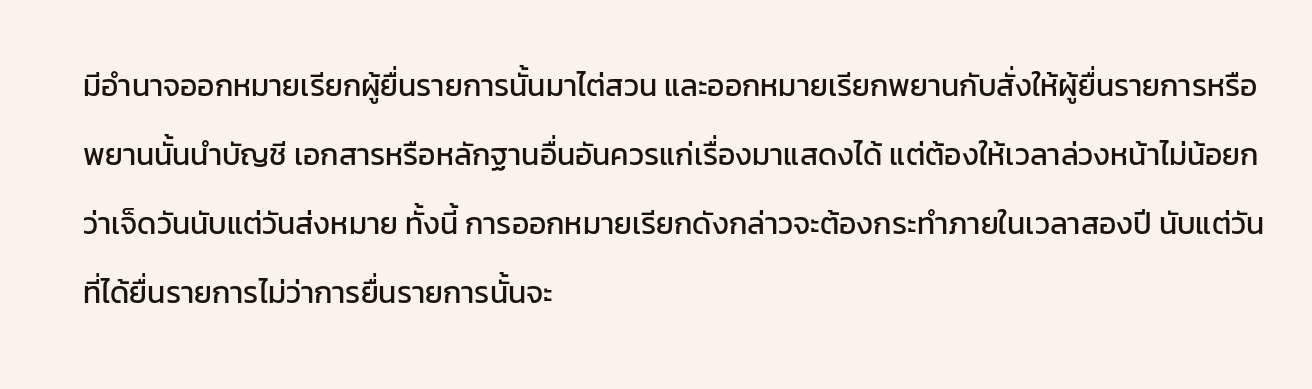มีอำนาจออกหมายเรียกผู้ยื่นรายการนั้นมาไต่สวน และออกหมายเรียกพยานกับสั่งให้ผู้ยื่นรายการหรือพยานนั้นนำบัญชี เอกสารหรือหลักฐานอื่นอันควรแก่เรื่องมาแสดงได้ แต่ต้องให้เวลาล่วงหน้าไม่น้อยกว่าเจ็ดวันนับแต่วันส่งหมาย ทั้งนี้ การออกหมายเรียกดังกล่าวจะต้องกระทำภายในเวลาสองปี นับแต่วันที่ได้ยื่นรายการไม่ว่าการยื่นรายการนั้นจะ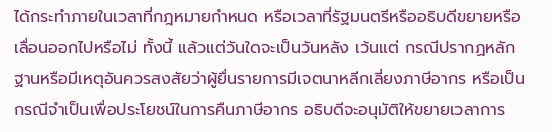ได้กระทำภายในเวลาที่กฎหมายกำหนด หรือเวลาที่รัฐมนตรีหรืออธิบดีขยายหรือเลื่อนออกไปหรือไม่ ทั้งนี้ แล้วแต่วันใดจะเป็นวันหลัง เว้นแต่ กรณีปรากฏหลักฐานหรือมีเหตุอันควรสงสัยว่าผู้ยื่นรายการมีเจตนาหลีกเลี่ยงภาษีอากร หรือเป็นกรณีจำเป็นเพื่อประโยชน์ในการคืนภาษีอากร อธิบดีจะอนุมัติให้ขยายเวลาการ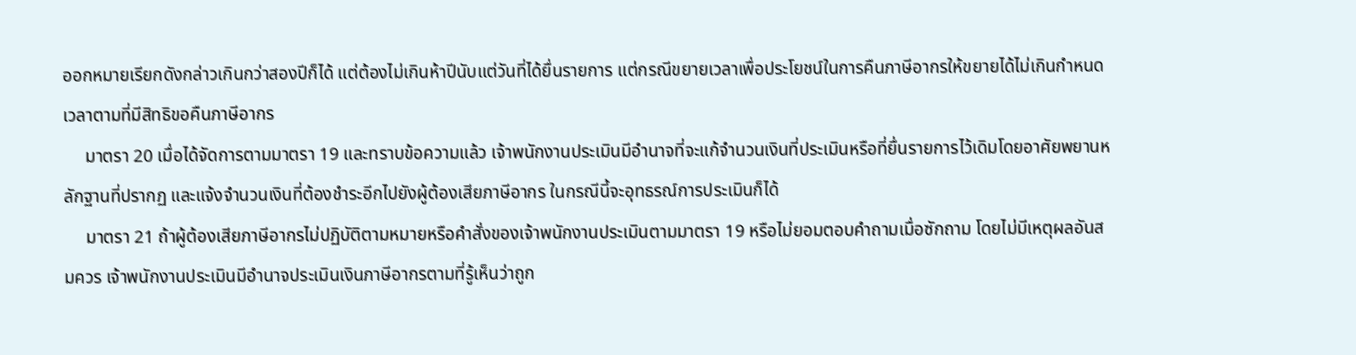ออกหมายเรียกดังกล่าวเกินกว่าสองปีก็ได้ แต่ต้องไม่เกินห้าปีนับแต่วันที่ได้ยื่นรายการ แต่กรณีขยายเวลาเพื่อประโยชน์ในการคืนภาษีอากรให้ขยายได้ไม่เกินกำหนดเวลาตามที่มีสิทธิขอคืนภาษีอากร
     มาตรา 20 เมื่อได้จัดการตามมาตรา 19 และทราบข้อความแล้ว เจ้าพนักงานประเมินมีอำนาจที่จะแก้จำนวนเงินที่ประเมินหรือที่ยื่นรายการไว้เดิมโดยอาศัยพยานหลักฐานที่ปรากฏ และแจ้งจำนวนเงินที่ต้องชำระอีกไปยังผู้ต้องเสียภาษีอากร ในกรณีนี้จะอุทธรณ์การประเมินก็ได้
     มาตรา 21 ถ้าผู้ต้องเสียภาษีอากรไม่ปฏิบัติตามหมายหรือคำสั่งของเจ้าพนักงานประเมินตามมาตรา 19 หรือไม่ยอมตอบคำถามเมื่อซักถาม โดยไม่มีเหตุผลอันสมควร เจ้าพนักงานประเมินมีอำนาจประเมินเงินภาษีอากรตามที่รู้เห็นว่าถูก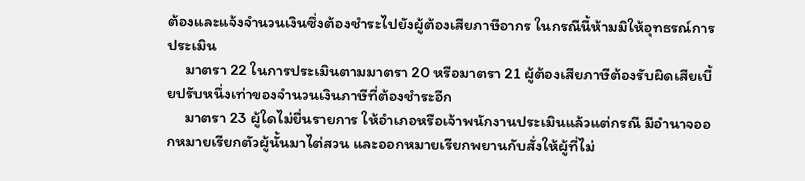ต้องและแจ้งจำนวนเงินซึ่งต้องชำระไปยังผู้ต้องเสียภาษีอากร ในกรณีนี้ห้ามมิให้อุทธรณ์การประเมิน
     มาตรา 22 ในการประเมินตามมาตรา 20 หรือมาตรา 21 ผู้ต้องเสียภาษีต้องรับผิดเสียเบี้ยปรับหนึ่งเท่าของจำนวนเงินภาษีที่ต้องชำระอีก
     มาตรา 23 ผู้ใดไม่ยื่นรายการ ให้อำเภอหรือเจ้าพนักงานประเมินแล้วแต่กรณี มีอำนาจออกหมายเรียกตัวผู้นั้นมาไต่สวน และออกหมายเรียกพยานกับสั่งให้ผู้ที่ไม่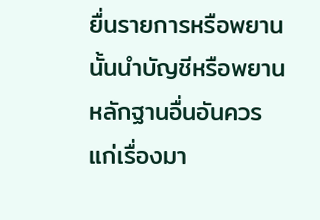ยื่นรายการหรือพยานนั้นนำบัญชีหรือพยานหลักฐานอื่นอันควรแก่เรื่องมา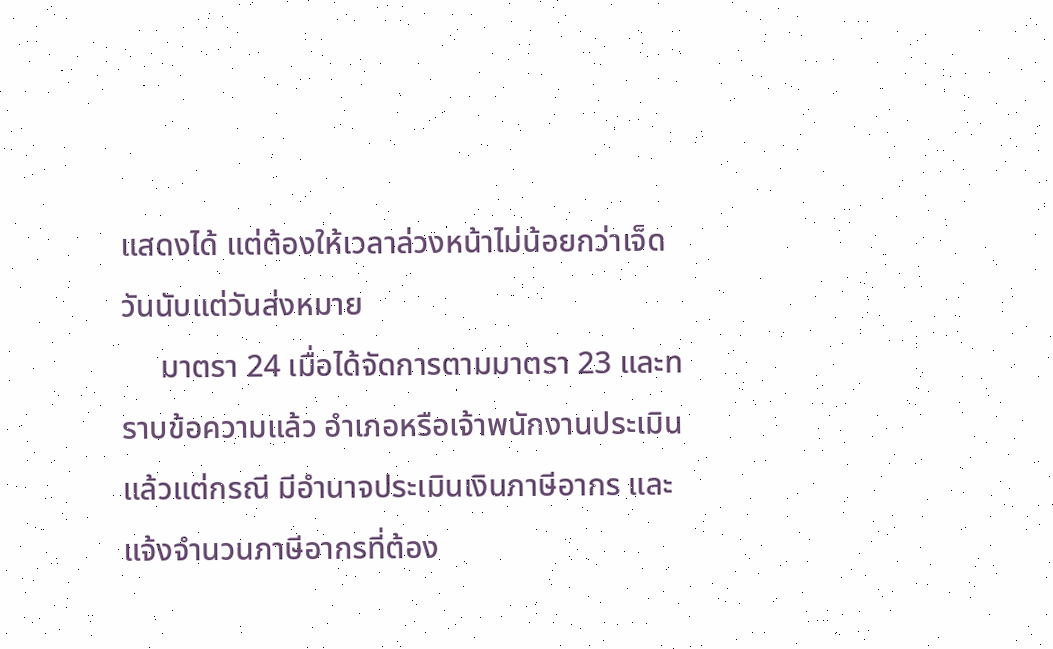แสดงได้ แต่ต้องให้เวลาล่วงหน้าไม่น้อยกว่าเจ็ดวันนับแต่วันส่งหมาย
     มาตรา 24 เมื่อได้จัดการตามมาตรา 23 และทราบข้อความแล้ว อำเภอหรือเจ้าพนักงานประเมินแล้วแต่กรณี มีอำนาจประเมินเงินภาษีอากร และแจ้งจำนวนภาษีอากรที่ต้อง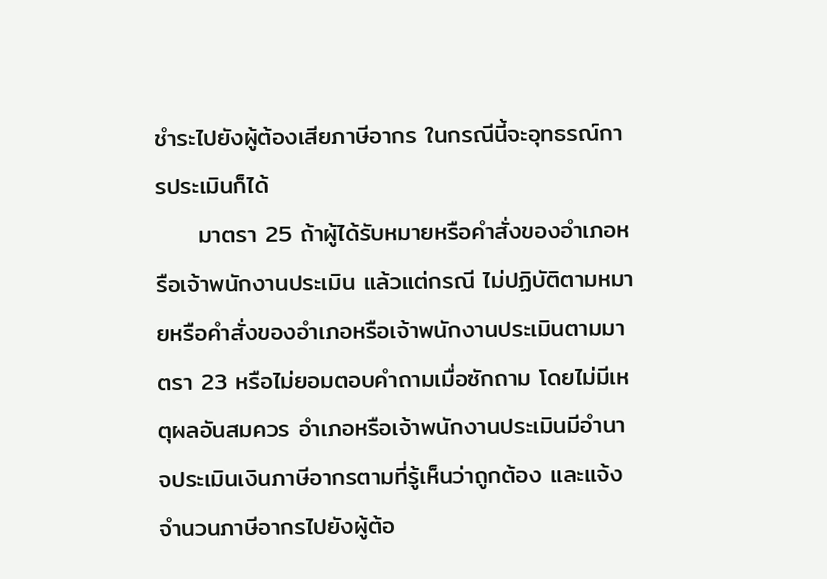ชำระไปยังผู้ต้องเสียภาษีอากร ในกรณีนี้จะอุทธรณ์การประเมินก็ได้
     มาตรา 25 ถ้าผู้ได้รับหมายหรือคำสั่งของอำเภอหรือเจ้าพนักงานประเมิน แล้วแต่กรณี ไม่ปฏิบัติตามหมายหรือคำสั่งของอำเภอหรือเจ้าพนักงานประเมินตามมาตรา 23 หรือไม่ยอมตอบคำถามเมื่อซักถาม โดยไม่มีเหตุผลอันสมควร อำเภอหรือเจ้าพนักงานประเมินมีอำนาจประเมินเงินภาษีอากรตามที่รู้เห็นว่าถูกต้อง และแจ้งจำนวนภาษีอากรไปยังผู้ต้อ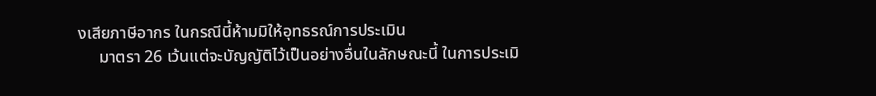งเสียภาษีอากร ในกรณีนี้ห้ามมิให้อุทธรณ์การประเมิน
     มาตรา 26 เว้นแต่จะบัญญัติไว้เป็นอย่างอื่นในลักษณะนี้ ในการประเมิ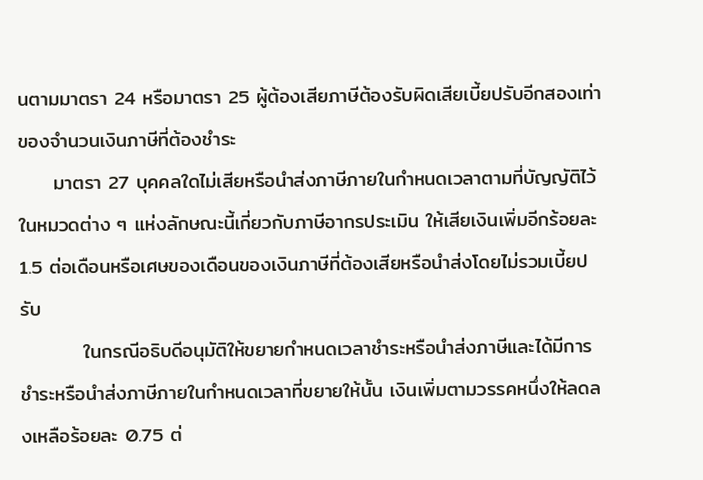นตามมาตรา 24 หรือมาตรา 25 ผู้ต้องเสียภาษีต้องรับผิดเสียเบี้ยปรับอีกสองเท่าของจำนวนเงินภาษีที่ต้องชำระ
     มาตรา 27 บุคคลใดไม่เสียหรือนำส่งภาษีภายในกำหนดเวลาตามที่บัญญัติไว้ในหมวดต่าง ๆ แห่งลักษณะนี้เกี่ยวกับภาษีอากรประเมิน ให้เสียเงินเพิ่มอีกร้อยละ 1.5 ต่อเดือนหรือเศษของเดือนของเงินภาษีที่ต้องเสียหรือนำส่งโดยไม่รวมเบี้ยปรับ
         ในกรณีอธิบดีอนุมัติให้ขยายกำหนดเวลาชำระหรือนำส่งภาษีและได้มีการชำระหรือนำส่งภาษีภายในกำหนดเวลาที่ขยายให้นั้น เงินเพิ่มตามวรรคหนึ่งให้ลดลงเหลือร้อยละ 0.75 ต่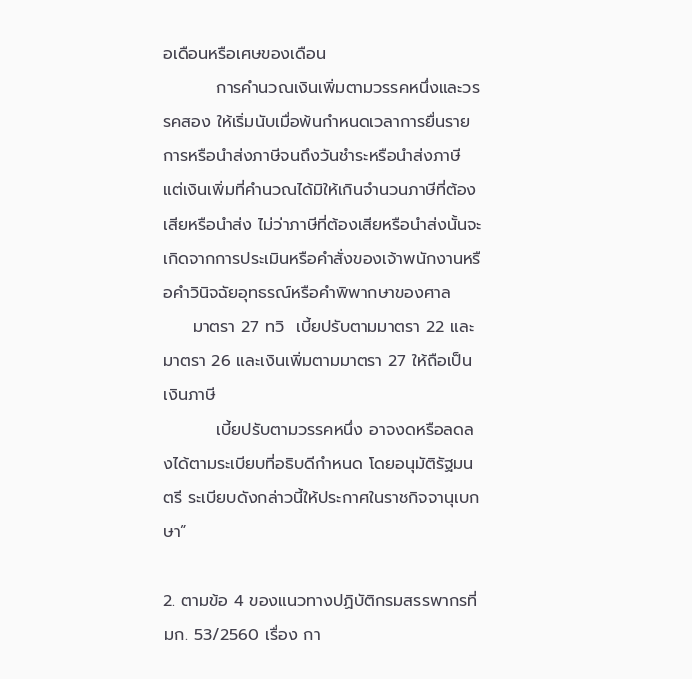อเดือนหรือเศษของเดือน
         การคำนวณเงินเพิ่มตามวรรคหนึ่งและวรรคสอง ให้เริ่มนับเมื่อพ้นกำหนดเวลาการยื่นรายการหรือนำส่งภาษีจนถึงวันชำระหรือนำส่งภาษี แต่เงินเพิ่มที่คำนวณได้มิให้เกินจำนวนภาษีที่ต้องเสียหรือนำส่ง ไม่ว่าภาษีที่ต้องเสียหรือนำส่งนั้นจะเกิดจากการประเมินหรือคำสั่งของเจ้าพนักงานหรือคำวินิจฉัยอุทธรณ์หรือคำพิพากษาของศาล
     มาตรา 27 ทวิ  เบี้ยปรับตามมาตรา 22 และมาตรา 26 และเงินเพิ่มตามมาตรา 27 ให้ถือเป็นเงินภาษี
         เบี้ยปรับตามวรรคหนึ่ง อาจงดหรือลดลงได้ตามระเบียบที่อธิบดีกำหนด โดยอนุมัติรัฐมนตรี ระเบียบดังกล่าวนี้ให้ประกาศในราชกิจจานุเบกษา”

2. ตามข้อ 4 ของแนวทางปฏิบัติกรมสรรพากรที่ มก. 53/2560 เรื่อง กา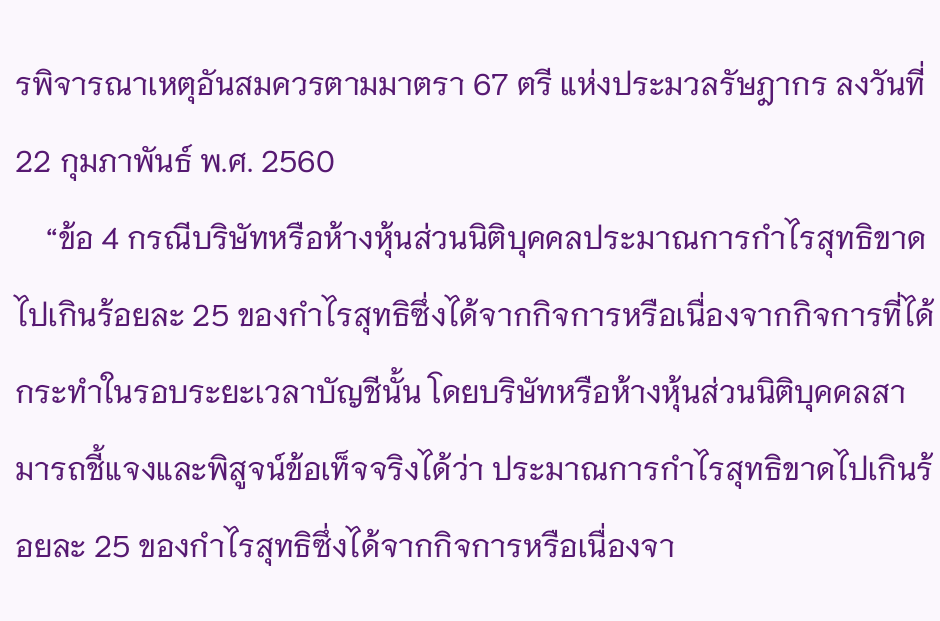รพิจารณาเหตุอันสมควรตามมาตรา 67 ตรี แห่งประมวลรัษฎากร ลงวันที่ 22 กุมภาพันธ์ พ.ศ. 2560
    “ข้อ 4 กรณีบริษัทหรือห้างหุ้นส่วนนิติบุคคลประมาณการกำไรสุทธิขาดไปเกินร้อยละ 25 ของกำไรสุทธิซึ่งได้จากกิจการหรือเนื่องจากกิจการที่ได้กระทำในรอบระยะเวลาบัญชีนั้น โดยบริษัทหรือห้างหุ้นส่วนนิติบุคคลสามารถชี้แจงและพิสูจน์ข้อเท็จจริงได้ว่า ประมาณการกำไรสุทธิขาดไปเกินร้อยละ 25 ของกำไรสุทธิซึ่งได้จากกิจการหรือเนื่องจา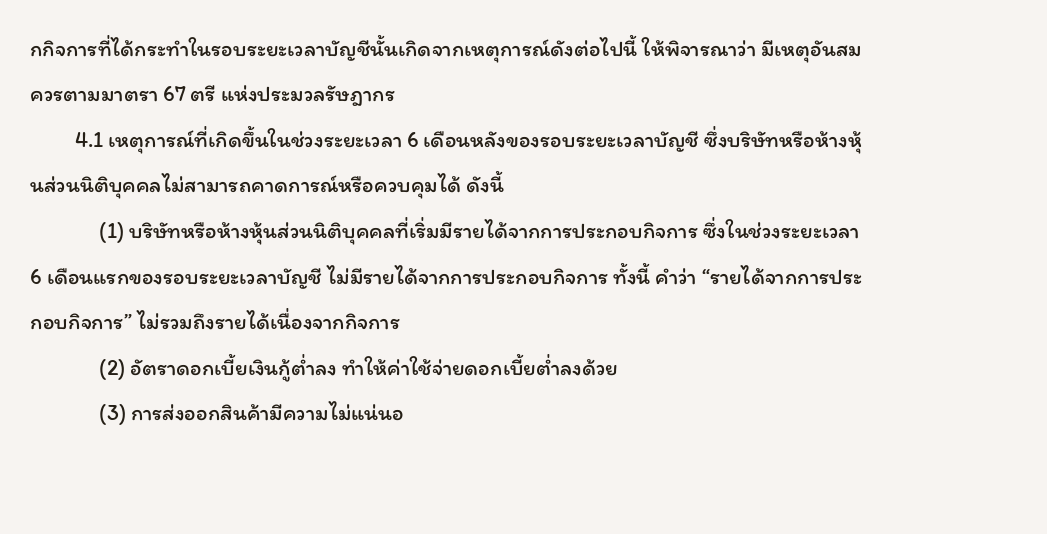กกิจการที่ได้กระทำในรอบระยะเวลาบัญชีนั้นเกิดจากเหตุการณ์ดังต่อไปนี้ ให้พิจารณาว่า มีเหตุอันสมควรตามมาตรา 67 ตรี แห่งประมวลรัษฎากร
         4.1 เหตุการณ์ที่เกิดขึ้นในช่วงระยะเวลา 6 เดือนหลังของรอบระยะเวลาบัญชี ซึ่งบริษัทหรือห้างหุ้นส่วนนิติบุคคลไม่สามารถคาดการณ์หรือควบคุมได้ ดังนี้
              (1) บริษัทหรือห้างหุ้นส่วนนิติบุคคลที่เริ่มมีรายได้จากการประกอบกิจการ ซึ่งในช่วงระยะเวลา 6 เดือนแรกของรอบระยะเวลาบัญชี ไม่มีรายได้จากการประกอบกิจการ ทั้งนี้ คำว่า “รายได้จากการประกอบกิจการ” ไม่รวมถึงรายได้เนื่องจากกิจการ
              (2) อัตราดอกเบี้ยเงินกู้ต่ำลง ทำให้ค่าใช้จ่ายดอกเบี้ยต่ำลงด้วย
              (3) การส่งออกสินค้ามีความไม่แน่นอ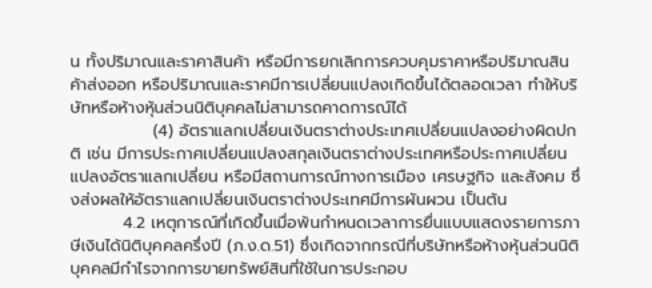น ทั้งปริมาณและราคาสินค้า หรือมีการยกเลิกการควบคุมราคาหรือปริมาณสินค้าส่งออก หรือปริมาณและราคมีการเปลี่ยนแปลงเกิดขึ้นได้ตลอดเวลา ทำให้บริษัทหรือห้างหุ้นส่วนนิติบุคคลไม่สามารถคาดการณ์ได้
              (4) อัตราแลกเปลี่ยนเงินตราต่างประเทศเปลี่ยนแปลงอย่างผิดปกติ เช่น มีการประกาศเปลี่ยนแปลงสกุลเงินตราต่างประเทศหรือประกาศเปลี่ยนแปลงอัตราแลกเปลี่ยน หรือมีสถานการณ์ทางการเมือง เศรษฐกิจ และสังคม ซึ่งส่งผลให้อัตราแลกเปลี่ยนเงินตราต่างประเทศมีการผันผวน เป็นต้น
         4.2 เหตุการณ์ที่เกิดขึ้นเมื่อพ้นกำหนดเวลาการยื่นแบบแสดงรายการภาษีเงินได้นิติบุคคลครึ่งปี (ภ.ง.ด.51) ซึ่งเกิดจากกรณีที่บริษัทหรือห้างหุ้นส่วนนิติบุคคลมีกำไรจากการขายทรัพย์สินที่ใช้ในการประกอบ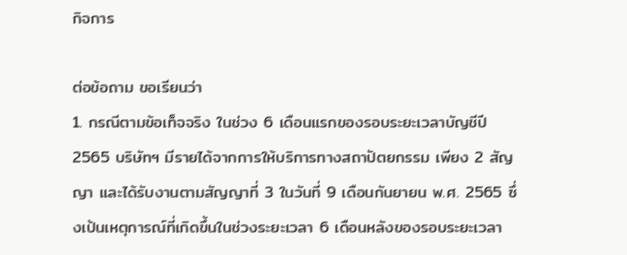กิจการ

ต่อข้อถาม ขอเรียนว่า
1. กรณีตามข้อเท็จจริง ในช่วง 6 เดือนแรกของรอบระยะเวลาบัญชีปี 2565 บริษัทฯ มีรายได้จากการให้บริการทางสถาปัตยกรรม เพียง 2 สัญญา และได้รับงานตามสัญญาที่ 3 ในวันที่ 9 เดือนกันยายน พ.ศ. 2565 ซึ่งเป้นเหตุการณ์ที่เกิดขึ้นในช่วงระยะเวลา 6 เดือนหลังของรอบระยะเวลา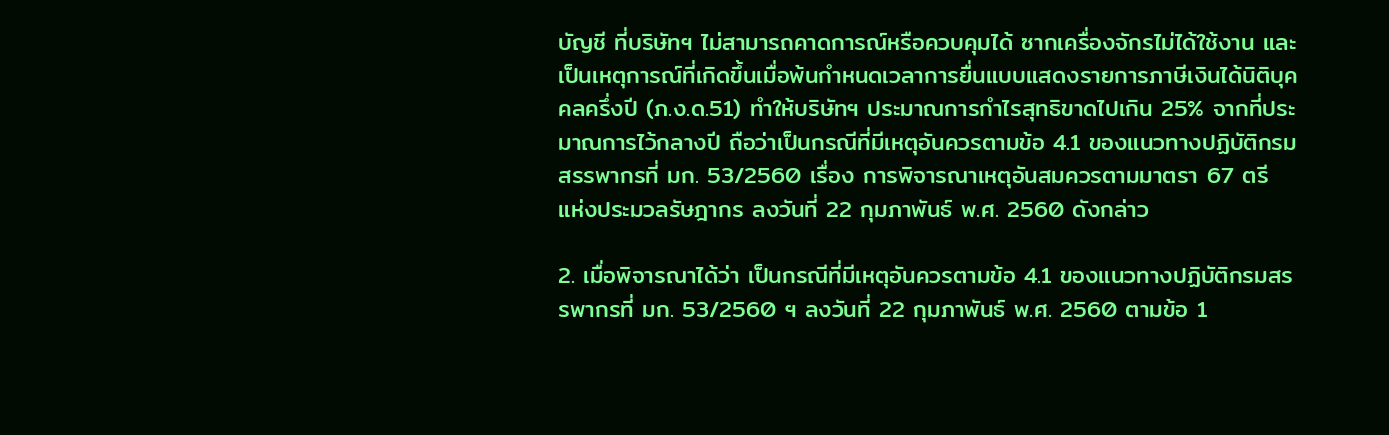บัญชี ที่บริษัทฯ ไม่สามารถคาดการณ์หรือควบคุมได้ ซากเครื่องจักรไม่ได้ใช้งาน และเป็นเหตุการณ์ที่เกิดขึ้นเมื่อพ้นกำหนดเวลาการยื่นแบบแสดงรายการภาษีเงินได้นิติบุคคลครึ่งปี (ภ.ง.ด.51) ทำให้บริษัทฯ ประมาณการกำไรสุทธิขาดไปเกิน 25% จากที่ประมาณการไว้กลางปี ถือว่าเป็นกรณีที่มีเหตุอันควรตามข้อ 4.1 ของแนวทางปฏิบัติกรมสรรพากรที่ มก. 53/2560 เรื่อง การพิจารณาเหตุอันสมควรตามมาตรา 67 ตรี แห่งประมวลรัษฎากร ลงวันที่ 22 กุมภาพันธ์ พ.ศ. 2560 ดังกล่าว

2. เมื่อพิจารณาได้ว่า เป็นกรณีที่มีเหตุอันควรตามข้อ 4.1 ของแนวทางปฏิบัติกรมสรรพากรที่ มก. 53/2560 ฯ ลงวันที่ 22 กุมภาพันธ์ พ.ศ. 2560 ตามข้อ 1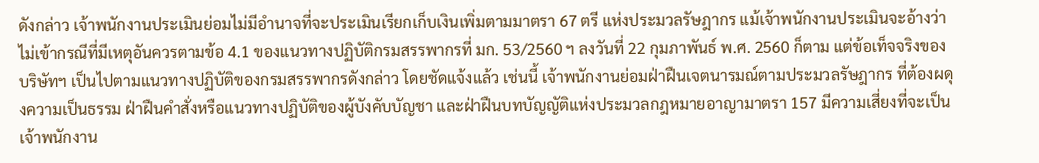ดังกล่าว เจ้าพนักงานประเมินย่อมไม่มีอำนาจที่จะประเมินเรียกเก็บเงินเพิ่มตามมาตรา 67 ตรี แห่งประมวลรัษฎากร แม้เจ้าพนักงานประเมินจะอ้างว่า ไม่เข้ากรณีที่มีเหตุอันควรตามข้อ 4.1 ของแนวทางปฏิบัติกรมสรรพากรที่ มก. 53/2560 ฯ ลงวันที่ 22 กุมภาพันธ์ พ.ศ. 2560 ก็ตาม แต่ข้อเท็จจริงของบริษัทฯ เป็นไปตามแนวทางปฏิบัติของกรมสรรพากรดังกล่าว โดยชัดแจ้งแล้ว เช่นนี้ เจ้าพนักงานย่อมฝ่าฝืนเจตนารมณ์ตามประมวลรัษฎากร ที่ต้องผดุงความเป็นธรรม ฝ่าฝืนคำสั่งหรือแนวทางปฏิบัติของผู้บังคับบัญชา และฝ่าฝืนบทบัญญัติแห่งประมวลกฎหมายอาญามาตรา 157 มีความเสี่ยงที่จะเป็นเจ้าพนักงาน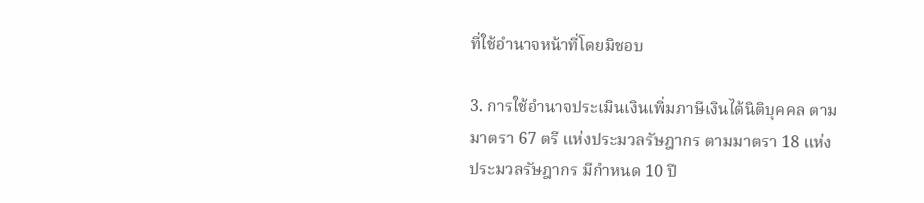ที่ใช้อำนาจหน้าที่โดยมิชอบ

3. การใช้อำนาจประเมินเงินเพิ่มภาษีเงินได้นิติบุคคล ตามมาตรา 67 ตรี แห่งประมวลรัษฎากร ตามมาตรา 18 แห่งประมวลรัษฎากร มีกำหนด 10 ปี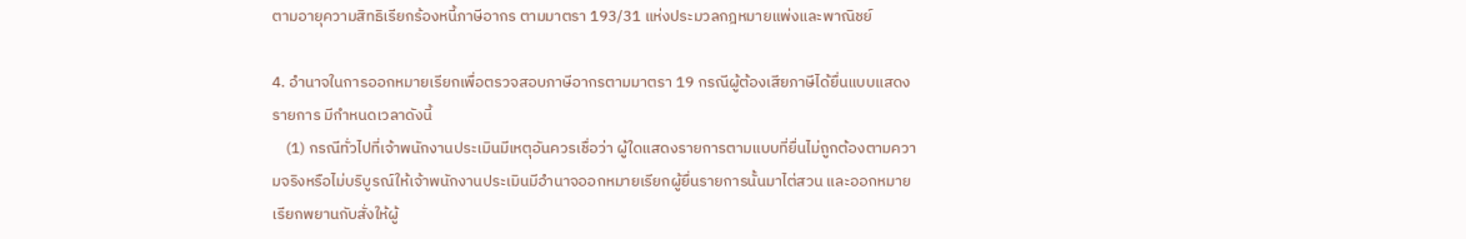ตามอายุความสิทธิเรียกร้องหนี้ภาษีอากร ตามมาตรา 193/31 แห่งประมวลกฎหมายแพ่งและพาณิชย์

4. อำนาจในการออกหมายเรียกเพื่อตรวจสอบภาษีอากรตามมาตรา 19 กรณีผู้ต้องเสียภาษีได้ยื่นแบบแสดงรายการ มีกำหนดเวลาดังนี้
    (1) กรณีทั่วไปที่เจ้าพนักงานประเมินมีเหตุอันควรเชื่อว่า ผู้ใดแสดงรายการตามแบบที่ยื่นไม่ถูกต้องตามความจริงหรือไม่บริบูรณ์ให้เจ้าพนักงานประเมินมีอำนาจออกหมายเรียกผู้ยื่นรายการนั้นมาไต่สวน และออกหมายเรียกพยานกับสั่งให้ผู้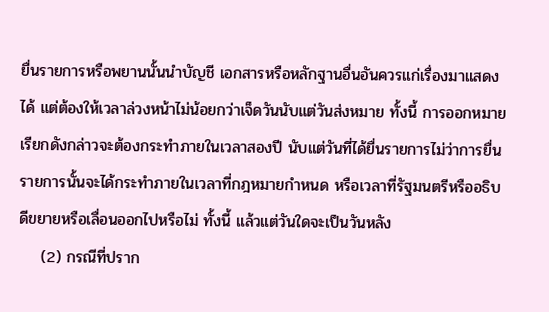ยื่นรายการหรือพยานนั้นนำบัญชี เอกสารหรือหลักฐานอื่นอันควรแก่เรื่องมาแสดงได้ แต่ต้องให้เวลาล่วงหน้าไม่น้อยกว่าเจ็ดวันนับแต่วันส่งหมาย ทั้งนี้ การออกหมายเรียกดังกล่าวจะต้องกระทำภายในเวลาสองปี นับแต่วันที่ได้ยื่นรายการไม่ว่าการยื่นรายการนั้นจะได้กระทำภายในเวลาที่กฎหมายกำหนด หรือเวลาที่รัฐมนตรีหรืออธิบดีขยายหรือเลื่อนออกไปหรือไม่ ทั้งนี้ แล้วแต่วันใดจะเป็นวันหลัง
    (2) กรณีที่ปราก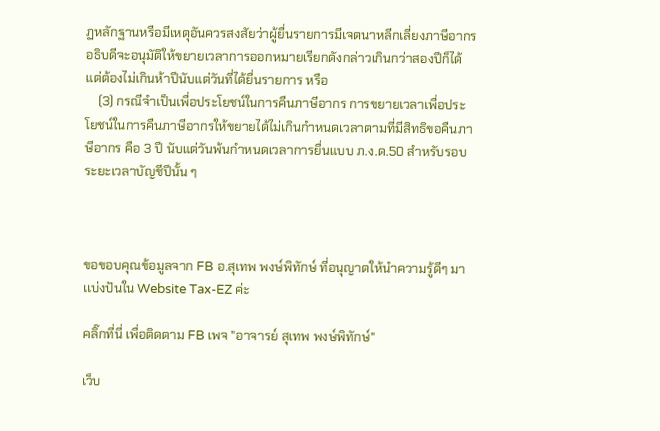ฏหลักฐานหรือมีเหตุอันควรสงสัยว่าผู้ยื่นรายการมีเจตนาหลีกเลี่ยงภาษีอากร อธิบดีจะอนุมัติให้ขยายเวลาการออกหมายเรียกดังกล่าวเกินกว่าสองปีก็ได้ แต่ต้องไม่เกินห้าปีนับแต่วันที่ได้ยื่นรายการ หรือ
    (3) กรณีจำเป็นเพื่อประโยชน์ในการคืนภาษีอากร การขยายเวลาเพื่อประโยชน์ในการคืนภาษีอากรให้ขยายได้ไม่เกินกำหนดเวลาตามที่มีสิทธิขอคืนภาษีอากร คือ 3 ปี นับแต่วันพ้นกำหนดเวลาการยื่นแบบ ภ.ง.ด.50 สำหรับรอบระยะเวลาบัญชีปีนั้น ๆ



ขอขอบคุณข้อมูลจาก FB อ.สุเทพ พงษ์พิทักษ์ ที่อนุญาตให้นำความรู้ดีๆ มาเเบ่งปันใน Website Tax-EZ ค่ะ

คลิ๊กที่นี่ เพื่อติดตาม FB เพจ "อาจารย์ สุเทพ พงษ์พิทักษ์"

เว็บ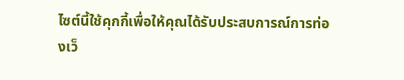ไซต์นี้ใช้คุกกี้เพื่อให้คุณได้รับประสบการณ์การท่องเว็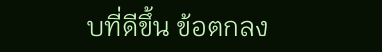บที่ดีขึ้น ข้อตกลง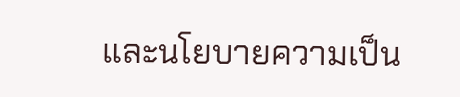และนโยบายความเป็น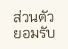ส่วนตัว
ยอมรับ